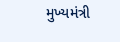મુખ્યમંત્રી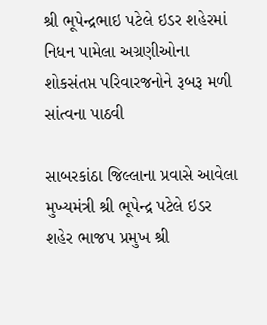શ્રી ભૂપેન્દ્રભાઇ પટેલે ઇડર શહેરમાં નિધન પામેલા અગ્રણીઓના શોકસંતપ્ત પરિવારજનોને રૂબરૂ મળી સાંત્વના પાઠવી

સાબરકાંઠા જિલ્લાના પ્રવાસે આવેલા મુખ્યમંત્રી શ્રી ભૂપેન્દ્ર પટેલે ઇડર શહેર ભાજપ પ્રમુખ શ્રી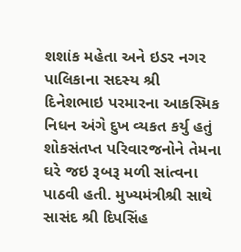શશાંક મહેતા અને ઇડર નગર પાલિકાના સદસ્ય શ્રી દિનેશભાઇ પરમારના આકસ્મિક નિધન અંગે દુખ વ્યકત કર્યુ હતું શોકસંતપ્ત પરિવારજનોને તેમના ઘરે જઇ રૂબરૂ મળી સાંત્વના પાઠવી હતી. મુખ્યમંત્રીશ્રી સાથે સાસંદ શ્રી દિપસિંહ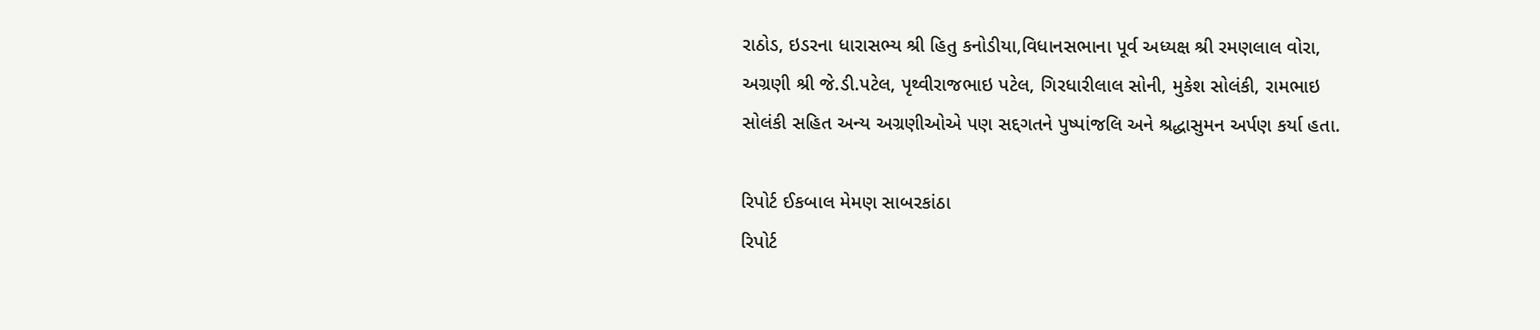રાઠોડ, ઇડરના ધારાસભ્ય શ્રી હિતુ કનોડીયા,વિધાનસભાના પૂર્વ અધ્યક્ષ શ્રી રમણલાલ વોરા, અગ્રણી શ્રી જે.ડી.પટેલ, પૃથ્વીરાજભાઇ પટેલ, ગિરધારીલાલ સોની, મુકેશ સોલંકી, રામભાઇ સોલંકી સહિત અન્ય અગ્રણીઓએ પણ સદ્દગતને પુષ્પાંજલિ અને શ્રદ્ધાસુમન અર્પણ કર્યા હતા.

રિપોર્ટ ઈકબાલ મેમણ સાબરકાંઠા
રિપોર્ટ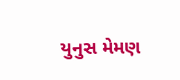યુનુસ મેમણ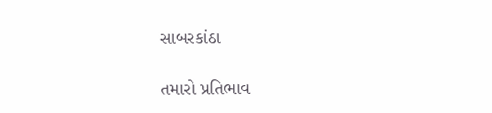સાબરકાંઠા

તમારો પ્રતિભાવ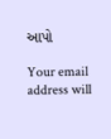આપો

Your email address will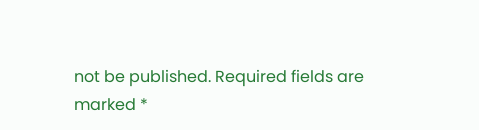not be published. Required fields are marked *